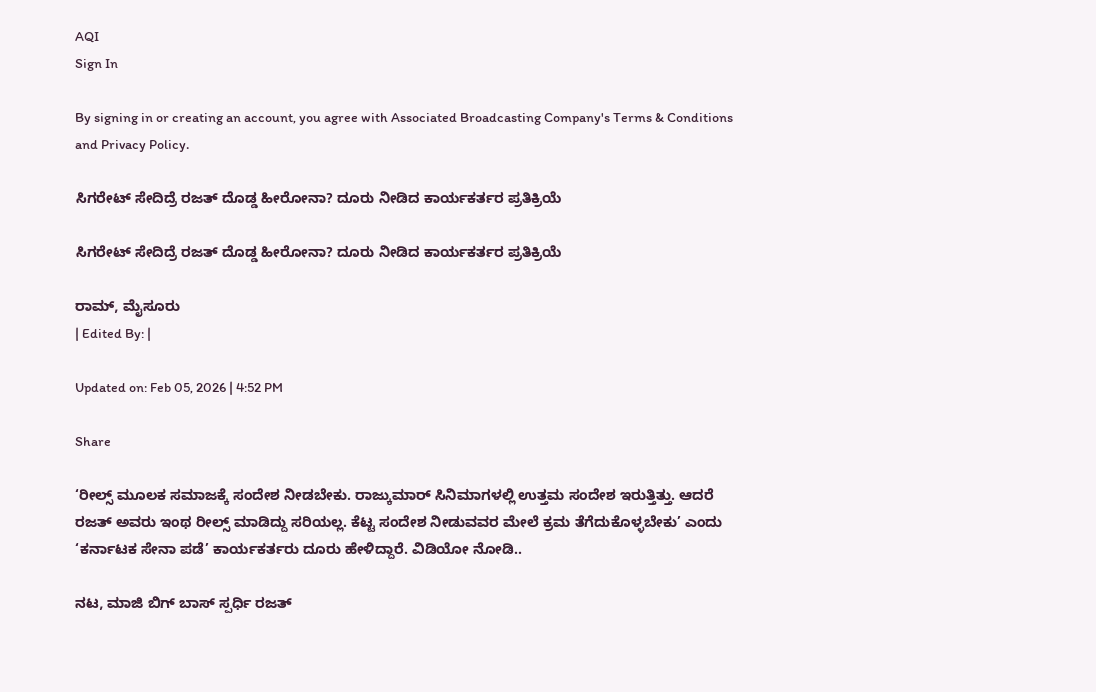AQI
Sign In

By signing in or creating an account, you agree with Associated Broadcasting Company's Terms & Conditions and Privacy Policy.

ಸಿಗರೇಟ್ ಸೇದಿದ್ರೆ ರಜತ್ ದೊಡ್ಡ ಹೀರೋನಾ? ದೂರು ನೀಡಿದ ಕಾರ್ಯಕರ್ತರ ಪ್ರತಿಕ್ರಿಯೆ

ಸಿಗರೇಟ್ ಸೇದಿದ್ರೆ ರಜತ್ ದೊಡ್ಡ ಹೀರೋನಾ? ದೂರು ನೀಡಿದ ಕಾರ್ಯಕರ್ತರ ಪ್ರತಿಕ್ರಿಯೆ

ರಾಮ್, ಮೈಸೂರು
| Edited By: |

Updated on: Feb 05, 2026 | 4:52 PM

Share

‘ರೀಲ್ಸ್ ಮೂಲಕ ಸಮಾಜಕ್ಕೆ ಸಂದೇಶ ನೀಡಬೇಕು. ರಾಜ್ಕುಮಾರ್ ಸಿನಿಮಾಗಳಲ್ಲಿ ಉತ್ತಮ ಸಂದೇಶ ಇರುತ್ತಿತ್ತು. ಆದರೆ ರಜತ್ ಅವರು ಇಂಥ ರೀಲ್ಸ್ ಮಾಡಿದ್ದು ಸರಿಯಲ್ಲ. ಕೆಟ್ಟ ಸಂದೇಶ ನೀಡುವವರ ಮೇಲೆ ಕ್ರಮ ತೆಗೆದುಕೊಳ್ಳಬೇಕು’ ಎಂದು ‘ಕರ್ನಾಟಕ ಸೇನಾ ಪಡೆ’ ಕಾರ್ಯಕರ್ತರು ದೂರು ಹೇಳಿದ್ದಾರೆ. ವಿಡಿಯೋ ನೋಡಿ..

ನಟ, ಮಾಜಿ ಬಿಗ್ ಬಾಸ್ ಸ್ಪರ್ಧಿ ರಜತ್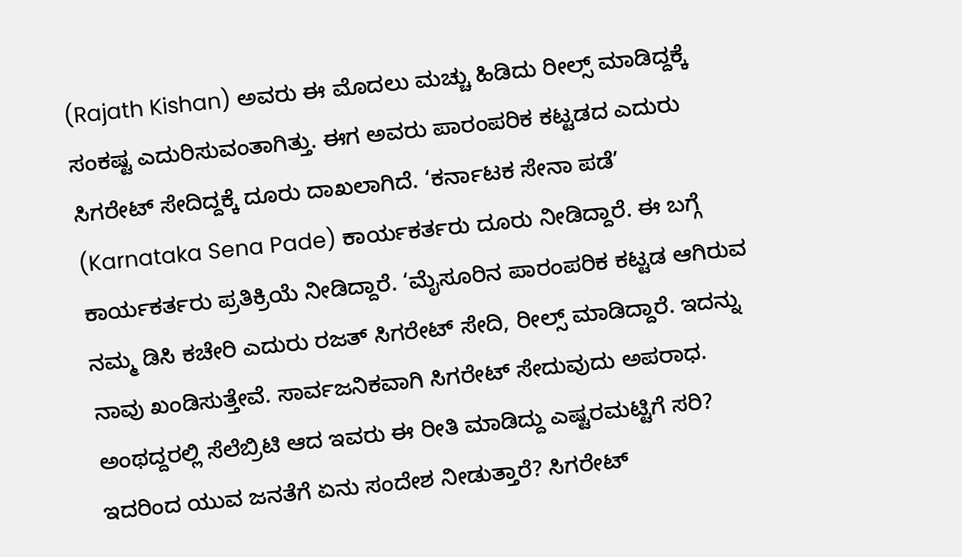(Rajath Kishan) ಅವರು ಈ ಮೊದಲು ಮಚ್ಚು ಹಿಡಿದು ರೀಲ್ಸ್ ಮಾಡಿದ್ದಕ್ಕೆ ಸಂಕಷ್ಟ ಎದುರಿಸುವಂತಾಗಿತ್ತು. ಈಗ ಅವರು ಪಾರಂಪರಿಕ ಕಟ್ಟಡದ ಎದುರು ಸಿಗರೇಟ್ ಸೇದಿದ್ದಕ್ಕೆ ದೂರು ದಾಖಲಾಗಿದೆ. ‘ಕರ್ನಾಟಕ ಸೇನಾ ಪಡೆ’ (Karnataka Sena Pade) ಕಾರ್ಯಕರ್ತರು ದೂರು ನೀಡಿದ್ದಾರೆ. ಈ ಬಗ್ಗೆ ಕಾರ್ಯಕರ್ತರು ಪ್ರತಿಕ್ರಿಯೆ ನೀಡಿದ್ದಾರೆ. ‘ಮೈಸೂರಿನ ಪಾರಂಪರಿಕ ಕಟ್ಟಡ ಆಗಿರುವ ನಮ್ಮ ಡಿಸಿ ಕಚೇರಿ ಎದುರು ರಜತ್ ಸಿಗರೇಟ್ ಸೇದಿ, ರೀಲ್ಸ್ ಮಾಡಿದ್ದಾರೆ. ಇದನ್ನು ನಾವು ಖಂಡಿಸುತ್ತೇವೆ. ಸಾರ್ವಜನಿಕವಾಗಿ ಸಿಗರೇಟ್ ಸೇದುವುದು ಅಪರಾಧ. ಅಂಥದ್ದರಲ್ಲಿ ಸೆಲೆಬ್ರಿಟಿ ಆದ ಇವರು ಈ ರೀತಿ ಮಾಡಿದ್ದು ಎಷ್ಟರಮಟ್ಟಿಗೆ ಸರಿ? ಇದರಿಂದ ಯುವ ಜನತೆಗೆ ಏನು ಸಂದೇಶ ನೀಡುತ್ತಾರೆ? ಸಿಗರೇಟ್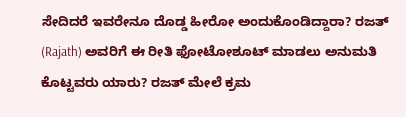ಸೇದಿದರೆ ಇವರೇನೂ ದೊಡ್ಡ ಹೀರೋ ಅಂದುಕೊಂಡಿದ್ದಾರಾ? ರಜತ್ (Rajath) ಅವರಿಗೆ ಈ ರೀತಿ ಫೋಟೋಶೂಟ್ ಮಾಡಲು ಅನುಮತಿ ಕೊಟ್ಟವರು ಯಾರು? ರಜತ್ ಮೇಲೆ ಕ್ರಮ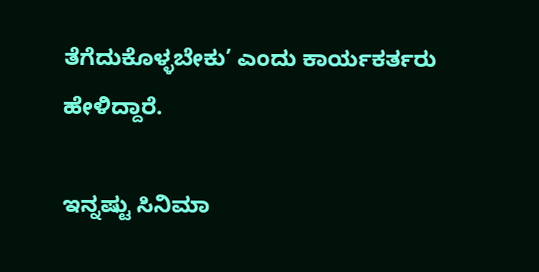ತೆಗೆದುಕೊಳ್ಳಬೇಕು’ ಎಂದು ಕಾರ್ಯಕರ್ತರು ಹೇಳಿದ್ದಾರೆ.

ಇನ್ನಷ್ಟು ಸಿನಿಮಾ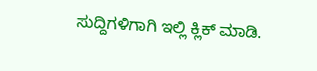ಸುದ್ದಿಗಳಿಗಾಗಿ ಇಲ್ಲಿ ಕ್ಲಿಕ್ ಮಾಡಿ.